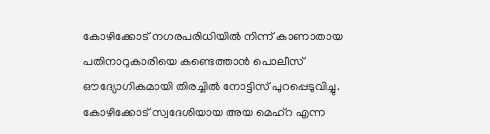കോഴിക്കോട് നഗരപരിധിയിൽ നിന്ന് കാണാതായ പതിനാറുകാരിയെ കണ്ടെത്താൻ പൊലീസ് ഔദ്യോഗികമായി തിരച്ചിൽ നോട്ടിസ് പുറപ്പെടുവിച്ചു. കോഴിക്കോട് സ്വദേശിയായ അയ മെഹ്റ എന്ന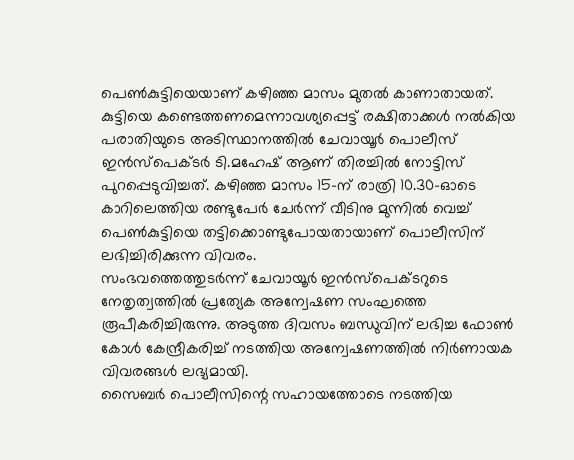പെൺകുട്ടിയെയാണ് കഴിഞ്ഞ മാസം മുതൽ കാണാതായത്.
കുട്ടിയെ കണ്ടെത്തണമെന്നാവശ്യപ്പെട്ട് രക്ഷിതാക്കൾ നൽകിയ പരാതിയുടെ അടിസ്ഥാനത്തിൽ ചേവായൂർ പൊലീസ് ഇൻസ്പെക്ടർ ടി.മഹേഷ് ആണ് തിരച്ചിൽ നോട്ടിസ് പുറപ്പെടുവിച്ചത്. കഴിഞ്ഞ മാസം 15-ന് രാത്രി 10.30-ഓടെ കാറിലെത്തിയ രണ്ടുപേർ ചേർന്ന് വീടിനു മുന്നിൽ വെച്ച് പെൺകുട്ടിയെ തട്ടിക്കൊണ്ടുപോയതായാണ് പൊലീസിന് ലഭിച്ചിരിക്കുന്ന വിവരം.
സംഭവത്തെത്തുടർന്ന് ചേവായൂർ ഇൻസ്പെക്ടറുടെ നേതൃത്വത്തിൽ പ്രത്യേക അന്വേഷണ സംഘത്തെ രൂപീകരിച്ചിരുന്നു. അടുത്ത ദിവസം ബന്ധുവിന് ലഭിച്ച ഫോൺ കോൾ കേന്ദ്രീകരിച്ച് നടത്തിയ അന്വേഷണത്തിൽ നിർണായക വിവരങ്ങൾ ലഭ്യമായി.
സൈബർ പൊലീസിന്റെ സഹായത്തോടെ നടത്തിയ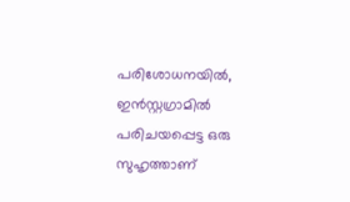പരിശോധനയിൽ, ഇൻസ്റ്റഗ്രാമിൽ പരിചയപ്പെട്ട ഒരു സുഹൃത്താണ്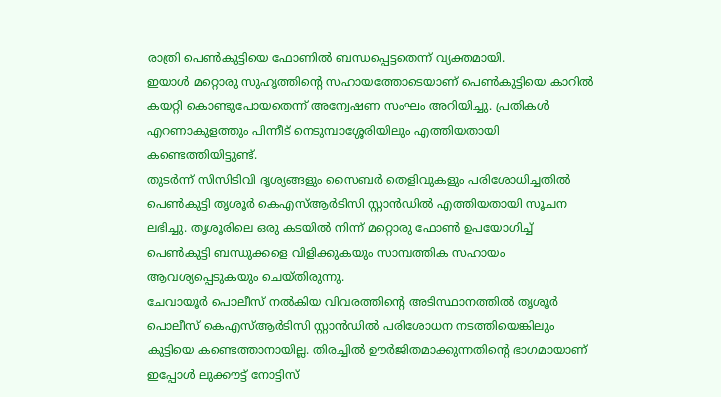രാത്രി പെൺകുട്ടിയെ ഫോണിൽ ബന്ധപ്പെട്ടതെന്ന് വ്യക്തമായി.
ഇയാൾ മറ്റൊരു സുഹൃത്തിന്റെ സഹായത്തോടെയാണ് പെൺകുട്ടിയെ കാറിൽ കയറ്റി കൊണ്ടുപോയതെന്ന് അന്വേഷണ സംഘം അറിയിച്ചു. പ്രതികൾ എറണാകുളത്തും പിന്നീട് നെടുമ്പാശ്ശേരിയിലും എത്തിയതായി കണ്ടെത്തിയിട്ടുണ്ട്.
തുടർന്ന് സിസിടിവി ദൃശ്യങ്ങളും സൈബർ തെളിവുകളും പരിശോധിച്ചതിൽ പെൺകുട്ടി തൃശൂർ കെഎസ്ആർടിസി സ്റ്റാൻഡിൽ എത്തിയതായി സൂചന ലഭിച്ചു. തൃശൂരിലെ ഒരു കടയിൽ നിന്ന് മറ്റൊരു ഫോൺ ഉപയോഗിച്ച് പെൺകുട്ടി ബന്ധുക്കളെ വിളിക്കുകയും സാമ്പത്തിക സഹായം ആവശ്യപ്പെടുകയും ചെയ്തിരുന്നു.
ചേവായൂർ പൊലീസ് നൽകിയ വിവരത്തിന്റെ അടിസ്ഥാനത്തിൽ തൃശൂർ പൊലീസ് കെഎസ്ആർടിസി സ്റ്റാൻഡിൽ പരിശോധന നടത്തിയെങ്കിലും കുട്ടിയെ കണ്ടെത്താനായില്ല. തിരച്ചിൽ ഊർജിതമാക്കുന്നതിന്റെ ഭാഗമായാണ് ഇപ്പോൾ ലുക്കൗട്ട് നോട്ടിസ്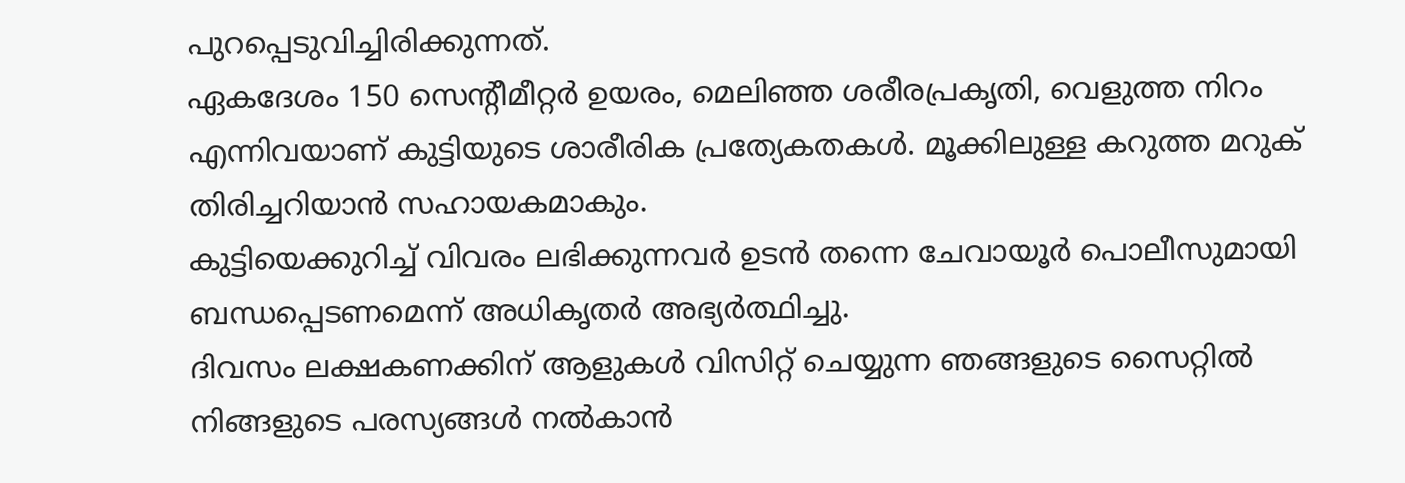പുറപ്പെടുവിച്ചിരിക്കുന്നത്.
ഏകദേശം 150 സെന്റീമീറ്റർ ഉയരം, മെലിഞ്ഞ ശരീരപ്രകൃതി, വെളുത്ത നിറം എന്നിവയാണ് കുട്ടിയുടെ ശാരീരിക പ്രത്യേകതകൾ. മൂക്കിലുള്ള കറുത്ത മറുക് തിരിച്ചറിയാൻ സഹായകമാകും.
കുട്ടിയെക്കുറിച്ച് വിവരം ലഭിക്കുന്നവർ ഉടൻ തന്നെ ചേവായൂർ പൊലീസുമായി ബന്ധപ്പെടണമെന്ന് അധികൃതർ അഭ്യർത്ഥിച്ചു.
ദിവസം ലക്ഷകണക്കിന് ആളുകൾ വിസിറ്റ് ചെയ്യുന്ന ഞങ്ങളുടെ സൈറ്റിൽ നിങ്ങളുടെ പരസ്യങ്ങൾ നൽകാൻ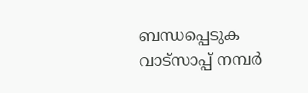ബന്ധപ്പെടുക വാട്സാപ്പ് നമ്പർ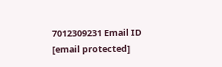7012309231 Email ID [email protected]